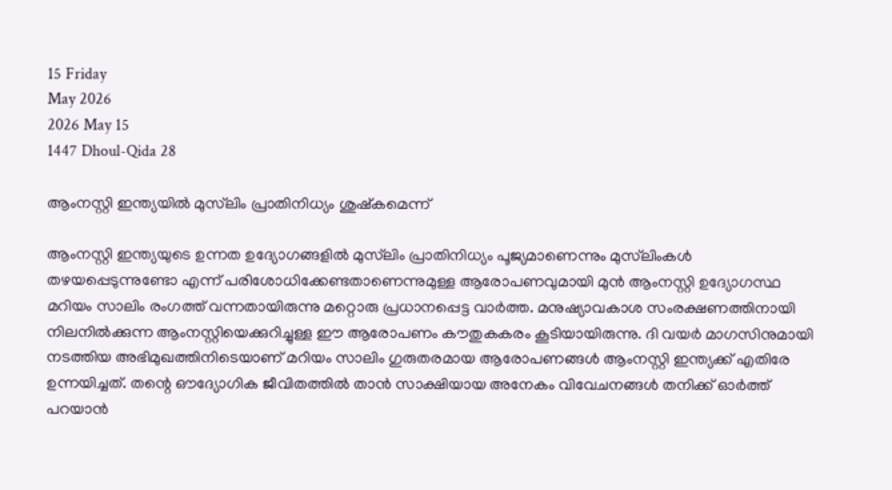15 Friday
May 2026
2026 May 15
1447 Dhoul-Qida 28

ആംനസ്റ്റി ഇന്ത്യയില്‍ മുസ്‌ലിം പ്രാതിനിധ്യം ശുഷ്‌കമെന്ന്

ആംനസ്റ്റി ഇന്ത്യയുടെ ഉന്നത ഉദ്യോഗങ്ങളില്‍ മുസ്‌ലിം പ്രാതിനിധ്യം പൂജ്യമാണെന്നും മുസ്‌ലിംകള്‍ തഴയപ്പെടുന്നുണ്ടോ എന്ന് പരിശോധിക്കേണ്ടതാണെന്നുമുള്ള ആരോപണവുമായി മുന്‍ ആംനസ്റ്റി ഉദ്യോഗസ്ഥ മറിയം സാലിം രംഗത്ത് വന്നതായിരുന്നു മറ്റൊരു പ്രധാനപ്പെട്ട വാര്‍ത്ത. മനുഷ്യാവകാശ സംരക്ഷണത്തിനായി നിലനില്‍ക്കുന്ന ആംനസ്റ്റിയെക്കുറിച്ചുള്ള ഈ ആരോപണം കൗതുകകരം കൂടിയായിരുന്നു. ദി വയര്‍ മാഗസിനുമായി നടത്തിയ അഭിമുഖത്തിനിടെയാണ് മറിയം സാലിം ഗുരുതരമായ ആരോപണങ്ങള്‍ ആംനസ്റ്റി ഇന്ത്യക്ക് എതിരേ ഉന്നയിച്ചത്. തന്റെ ഔദ്യോഗിക ജീവിതത്തില്‍ താന്‍ സാക്ഷിയായ അനേകം വിവേചനങ്ങള്‍ തനിക്ക് ഓര്‍ത്ത് പറയാന്‍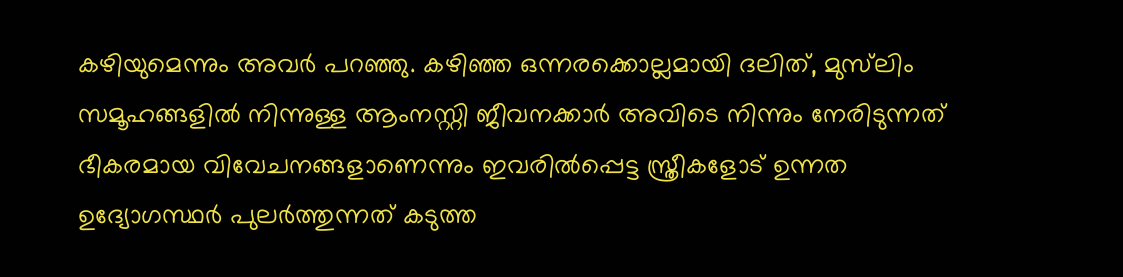കഴിയുമെന്നും അവര്‍ പറഞ്ഞു. കഴിഞ്ഞ ഒന്നരക്കൊല്ലമായി ദലിത്, മുസ്‌ലിം സമൂഹങ്ങളില്‍ നിന്നുള്ള ആംനസ്റ്റി ജീവനക്കാര്‍ അവിടെ നിന്നും നേരിടുന്നത് ഭീകരമായ വിവേചനങ്ങളാണെന്നും ഇവരില്‍പ്പെട്ട സ്ത്രീകളോട് ഉന്നത ഉദ്യോഗസ്ഥര്‍ പുലര്‍ത്തുന്നത് കടുത്ത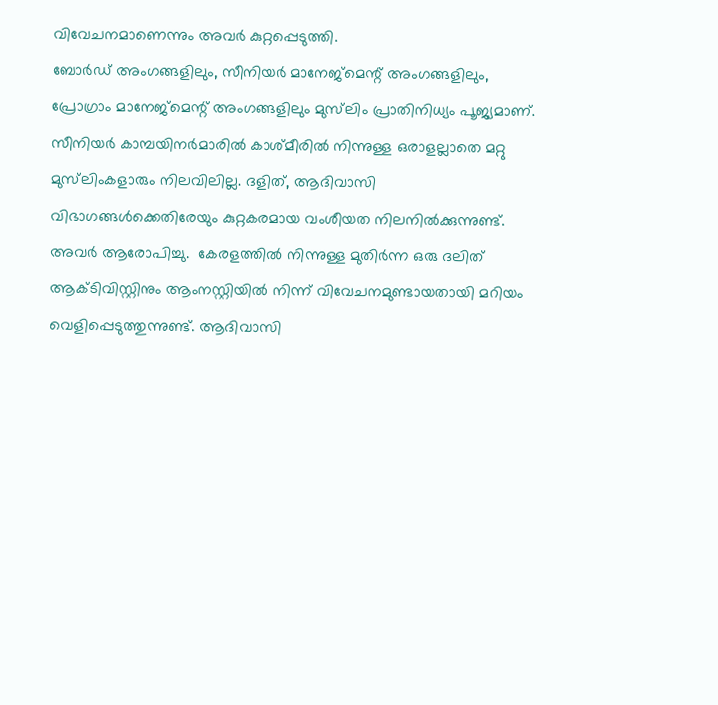വിവേചനമാണെന്നും അവര്‍ കുറ്റപ്പെടുത്തി.
ബോര്‍ഡ് അംഗങ്ങളിലും, സീനിയര്‍ മാനേജ്‌മെന്റ് അംഗങ്ങളിലും, പ്രോഗ്രാം മാനേജ്‌മെന്റ് അംഗങ്ങളിലും മുസ്‌ലിം പ്രാതിനിധ്യം പൂജ്യമാണ്. സീനിയര്‍ കാമ്പയിനര്‍മാരില്‍ കാശ്മീരില്‍ നിന്നുള്ള ഒരാളല്ലാതെ മറ്റു മുസ്‌ലിംകളാരും നിലവിലില്ല. ദളിത്, ആദിവാസി വിഭാഗങ്ങള്‍ക്കെതിരേയും കുറ്റകരമായ വംശീയത നിലനില്‍ക്കുന്നുണ്ട്. അവര്‍ ആരോപിച്ചു.  കേരളത്തില്‍ നിന്നുള്ള മുതിര്‍ന്ന ഒരു ദലിത് ആക്ടിവിസ്റ്റിനും ആംനസ്റ്റിയില്‍ നിന്ന് വിവേചനമുണ്ടായതായി മറിയം വെളിപ്പെടുത്തുന്നുണ്ട്. ആദിവാസി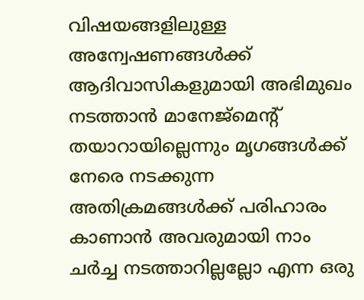വിഷയങ്ങളിലുള്ള അന്വേഷണങ്ങള്‍ക്ക് ആദിവാസികളുമായി അഭിമുഖം നടത്താന്‍ മാനേജ്‌മെന്റ് തയാറായില്ലെന്നും മൃഗങ്ങള്‍ക്ക് നേരെ നടക്കുന്ന അതിക്രമങ്ങള്‍ക്ക് പരിഹാരം കാണാന്‍ അവരുമായി നാം ചര്‍ച്ച നടത്താറില്ലല്ലോ എന്ന ഒരു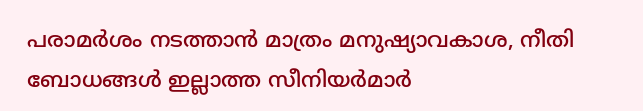പരാമര്‍ശം നടത്താന്‍ മാത്രം മനുഷ്യാവകാശ, നീതി ബോധങ്ങള്‍ ഇല്ലാത്ത സീനിയര്‍മാര്‍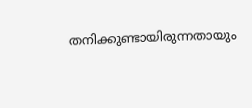തനിക്കുണ്ടായിരുന്നതായും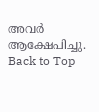അവര്‍ ആക്ഷേപിച്ചു.
Back to Top